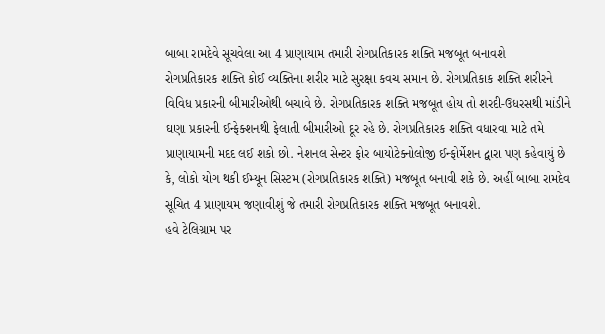બાબા રામદેવે સૂચવેલા આ 4 પ્રાણાયામ તમારી રોગપ્રતિકારક શક્તિ મજબૂત બનાવશે
રોગપ્રતિકારક શક્તિ કોઈ વ્યક્તિના શરીર માટે સુરક્ષા કવચ સમાન છે. રોગપ્રતિકાક શક્તિ શરીરને વિવિધ પ્રકારની બીમારીઓથી બચાવે છે. રોગપ્રતિકારક શક્તિ મજબૂત હોય તો શરદી-ઉધરસથી માંડીને ઘણા પ્રકારની ઈન્ફેક્શનથી ફેલાતી બીમારીઓ દૂર રહે છે. રોગપ્રતિકારક શક્તિ વધારવા માટે તમે પ્રાણાયામની મદદ લઈ શકો છો. નેશનલ સેન્ટર ફોર બાયોટેક્નોલોજી ઈન્ફોર્મેશન દ્વારા પણ કહેવાયું છે કે, લોકો યોગ થકી ઈમ્યૂન સિસ્ટમ (રોગપ્રતિકારક શક્તિ) મજબૂત બનાવી શકે છે. અહીં બાબા રામદેવ સૂચિત 4 પ્રાણાયમ જણાવીશું જે તમારી રોગપ્રતિકારક શક્તિ મજબૂત બનાવશે.
હવે ટેલિગ્રામ પર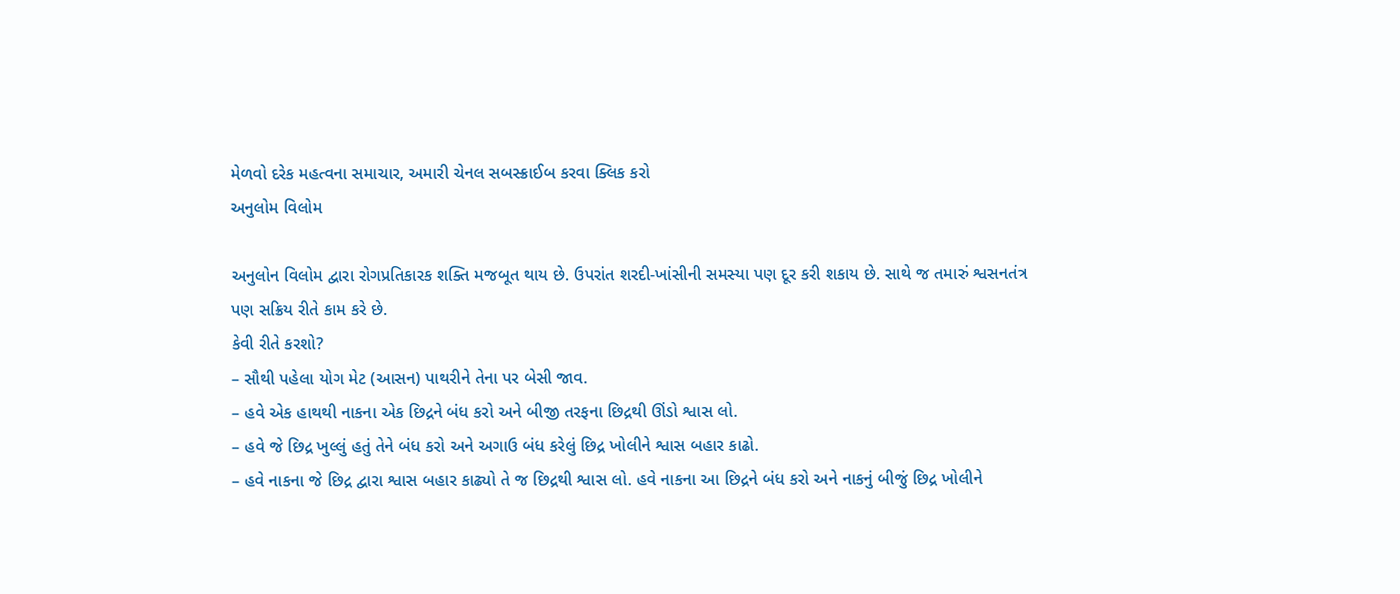મેળવો દરેક મહત્વના સમાચાર, અમારી ચેનલ સબસ્ક્રાઈબ કરવા ક્લિક કરો
અનુલોમ વિલોમ

અનુલોન વિલોમ દ્વારા રોગપ્રતિકારક શક્તિ મજબૂત થાય છે. ઉપરાંત શરદી-ખાંસીની સમસ્યા પણ દૂર કરી શકાય છે. સાથે જ તમારું શ્વસનતંત્ર પણ સક્રિય રીતે કામ કરે છે.
કેવી રીતે કરશો?
– સૌથી પહેલા યોગ મેટ (આસન) પાથરીને તેના પર બેસી જાવ.
– હવે એક હાથથી નાકના એક છિદ્રને બંધ કરો અને બીજી તરફના છિદ્રથી ઊંડો શ્વાસ લો.
– હવે જે છિદ્ર ખુલ્લું હતું તેને બંધ કરો અને અગાઉ બંધ કરેલું છિદ્ર ખોલીને શ્વાસ બહાર કાઢો.
– હવે નાકના જે છિદ્ર દ્વારા શ્વાસ બહાર કાઢ્યો તે જ છિદ્રથી શ્વાસ લો. હવે નાકના આ છિદ્રને બંધ કરો અને નાકનું બીજું છિદ્ર ખોલીને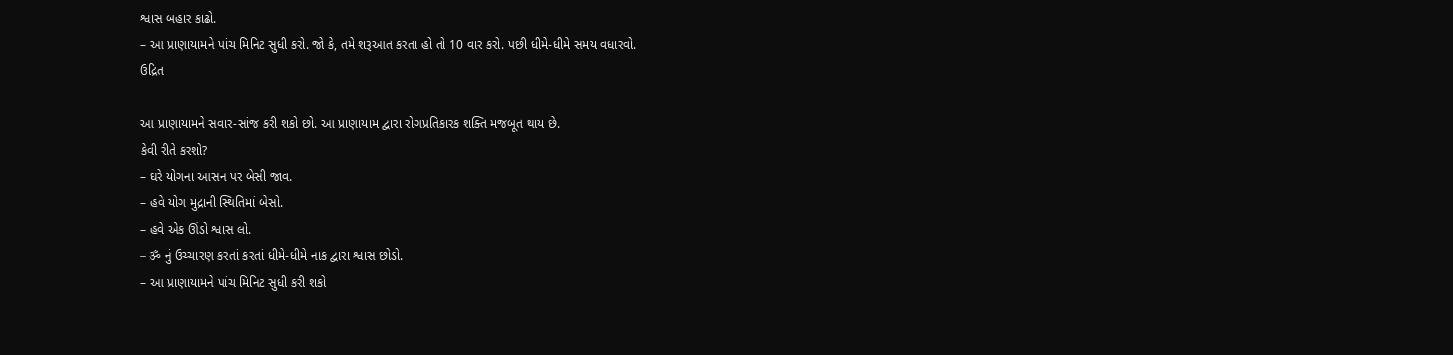શ્વાસ બહાર કાઢો.
– આ પ્રાણાયામને પાંચ મિનિટ સુધી કરો. જો કે, તમે શરૂઆત કરતા હો તો 10 વાર કરો. પછી ધીમે-ધીમે સમય વધારવો.
ઉદ્રિત

આ પ્રાણાયામને સવાર-સાંજ કરી શકો છો. આ પ્રાણાયામ દ્વારા રોગપ્રતિકારક શક્તિ મજબૂત થાય છે.
કેવી રીતે કરશો?
– ઘરે યોગના આસન પર બેસી જાવ.
– હવે યોગ મુદ્રાની સ્થિતિમાં બેસો.
– હવે એક ઊંડો શ્વાસ લો.
– ॐ નું ઉચ્ચારણ કરતાં કરતાં ધીમે-ધીમે નાક દ્વારા શ્વાસ છોડો.
– આ પ્રાણાયામને પાંચ મિનિટ સુધી કરી શકો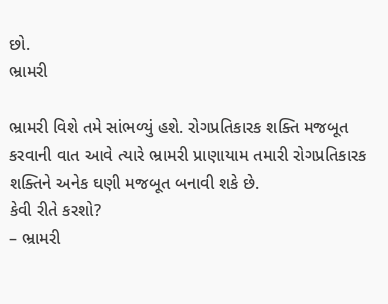છો.
ભ્રામરી

ભ્રામરી વિશે તમે સાંભળ્યું હશે. રોગપ્રતિકારક શક્તિ મજબૂત કરવાની વાત આવે ત્યારે ભ્રામરી પ્રાણાયામ તમારી રોગપ્રતિકારક શક્તિને અનેક ઘણી મજબૂત બનાવી શકે છે.
કેવી રીતે કરશો?
– ભ્રામરી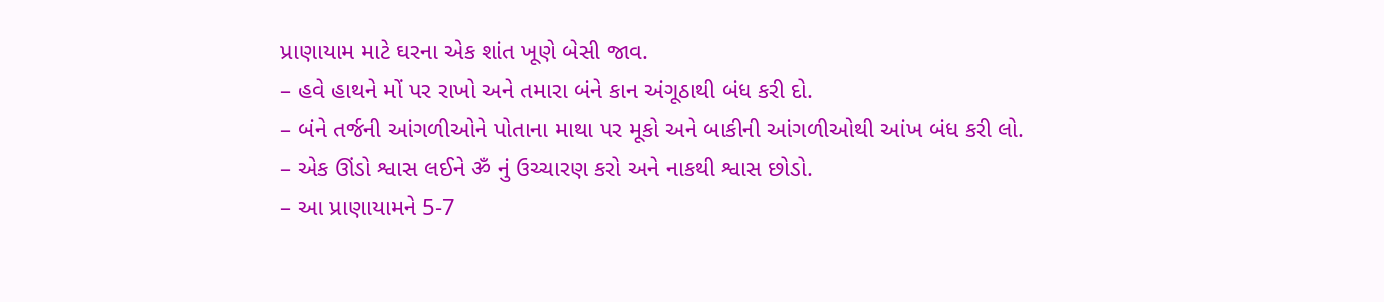પ્રાણાયામ માટે ઘરના એક શાંત ખૂણે બેસી જાવ.
– હવે હાથને મોં પર રાખો અને તમારા બંને કાન અંગૂઠાથી બંધ કરી દો.
– બંને તર્જની આંગળીઓને પોતાના માથા પર મૂકો અને બાકીની આંગળીઓથી આંખ બંધ કરી લો.
– એક ઊંડો શ્વાસ લઈને ॐ નું ઉચ્ચારણ કરો અને નાકથી શ્વાસ છોડો.
– આ પ્રાણાયામને 5-7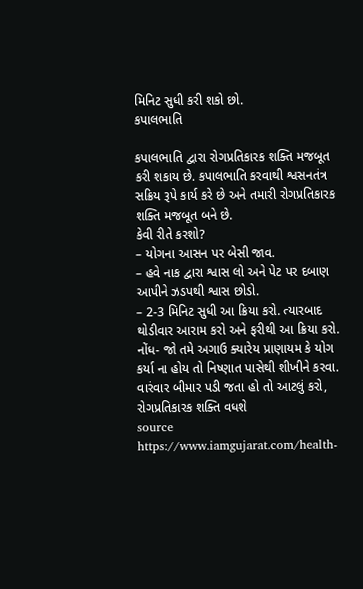મિનિટ સુધી કરી શકો છો.
કપાલભાતિ

કપાલભાતિ દ્વારા રોગપ્રતિકારક શક્તિ મજબૂત કરી શકાય છે. કપાલભાતિ કરવાથી શ્વસનતંત્ર સક્રિય રૂપે કાર્ય કરે છે અને તમારી રોગપ્રતિકારક શક્તિ મજબૂત બને છે.
કેવી રીતે કરશો?
– યોગના આસન પર બેસી જાવ.
– હવે નાક દ્વારા શ્વાસ લો અને પેટ પર દબાણ આપીને ઝડપથી શ્વાસ છોડો.
– 2-3 મિનિટ સુધી આ ક્રિયા કરો. ત્યારબાદ થોડીવાર આરામ કરો અને ફરીથી આ ક્રિયા કરો.
નોંધ- જો તમે અગાઉ ક્યારેય પ્રાણાયમ કે યોગ કર્યા ના હોય તો નિષ્ણાત પાસેથી શીખીને કરવા.
વારંવાર બીમાર પડી જતા હો તો આટલું કરો, રોગપ્રતિકારક શક્તિ વધશે
source https://www.iamgujarat.com/health-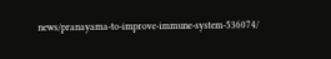news/pranayama-to-improve-immune-system-536074/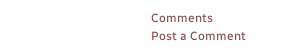Comments
Post a Comment